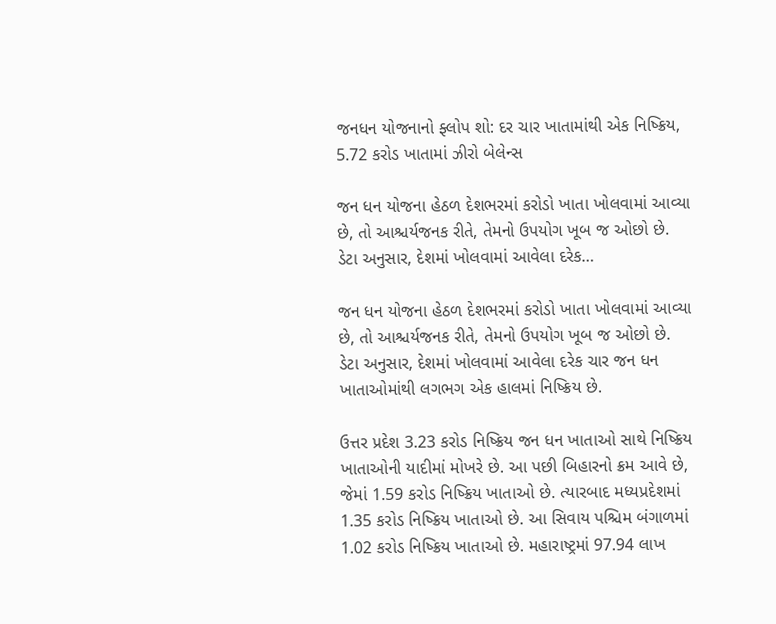જનધન યોજનાનો ફ્લોપ શો: દર ચાર ખાતામાંથી એક નિષ્ક્રિય, 5.72 કરોડ ખાતામાં ઝીરો બેલેન્સ

જન ધન યોજના હેઠળ દેશભરમાં કરોડો ખાતા ખોલવામાં આવ્યા છે, તો આશ્ચર્યજનક રીતે, તેમનો ઉપયોગ ખૂબ જ ઓછો છે. ડેટા અનુસાર, દેશમાં ખોલવામાં આવેલા દરેક…

જન ધન યોજના હેઠળ દેશભરમાં કરોડો ખાતા ખોલવામાં આવ્યા છે, તો આશ્ચર્યજનક રીતે, તેમનો ઉપયોગ ખૂબ જ ઓછો છે. ડેટા અનુસાર, દેશમાં ખોલવામાં આવેલા દરેક ચાર જન ધન ખાતાઓમાંથી લગભગ એક હાલમાં નિષ્ક્રિય છે.

ઉત્તર પ્રદેશ 3.23 કરોડ નિષ્ક્રિય જન ધન ખાતાઓ સાથે નિષ્ક્રિય ખાતાઓની યાદીમાં મોખરે છે. આ પછી બિહારનો ક્રમ આવે છે, જેમાં 1.59 કરોડ નિષ્ક્રિય ખાતાઓ છે. ત્યારબાદ મધ્યપ્રદેશમાં 1.35 કરોડ નિષ્ક્રિય ખાતાઓ છે. આ સિવાય પશ્ચિમ બંગાળમાં 1.02 કરોડ નિષ્ક્રિય ખાતાઓ છે. મહારાષ્ટ્રમાં 97.94 લાખ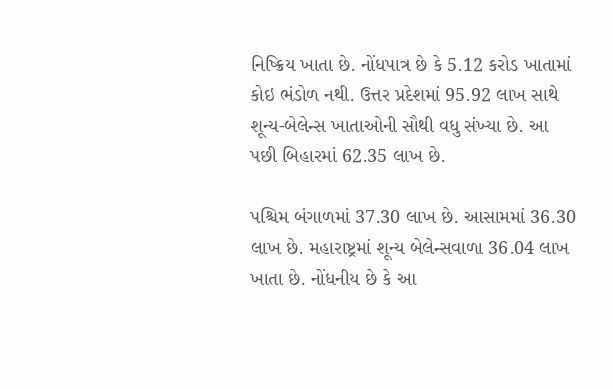નિષ્ક્રિય ખાતા છે. નોંધપાત્ર છે કે 5.12 કરોડ ખાતામાં કોઇ ભંડોળ નથી. ઉત્તર પ્રદેશમાં 95.92 લાખ સાથે શૂન્ય-બેલેન્સ ખાતાઓની સૌથી વધુ સંખ્યા છે. આ પછી બિહારમાં 62.35 લાખ છે.

પશ્ચિમ બંગાળમાં 37.30 લાખ છે. આસામમાં 36.30 લાખ છે. મહારાષ્ટ્રમાં શૂન્ય બેલેન્સવાળા 36.04 લાખ ખાતા છે. નોંધનીય છે કે આ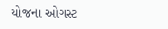યોજના ઓગસ્ટ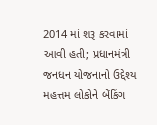2014 માં શરૂ કરવામાં આવી હતી; પ્રધાનમંત્રી જનધન યોજનાનો ઉદ્દેશ્ય મહત્તમ લોકોને બેંકિંગ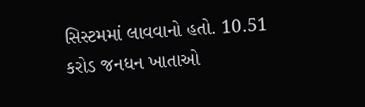સિસ્ટમમાં લાવવાનો હતો. 10.51 કરોડ જનધન ખાતાઓ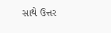સાથે ઉત્તર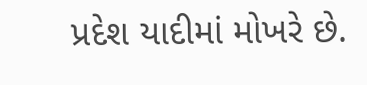પ્રદેશ યાદીમાં મોખરે છે.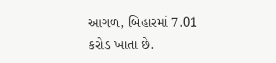આગળ, બિહારમાં 7.01 કરોડ ખાતા છે.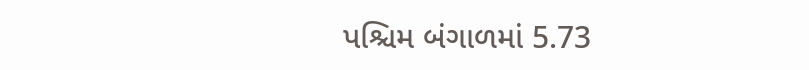પશ્ચિમ બંગાળમાં 5.73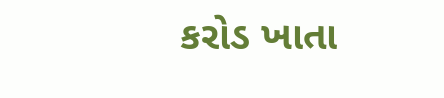કરોડ ખાતા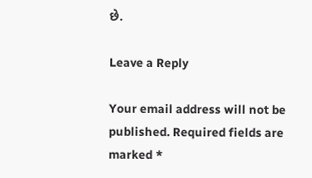છે.

Leave a Reply

Your email address will not be published. Required fields are marked *